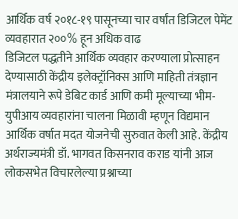आर्थिक वर्ष २०१८-१९ पासूनच्या चार वर्षांत डिजिटल पेमेंट व्यवहारात २००% हून अधिक वाढ
डिजिटल पद्धतीने आर्थिक व्यवहार करण्याला प्रोत्साहन देण्यासाठी केंद्रीय इलेक्ट्रॉनिक्स आणि माहिती तंत्रज्ञान मंत्रालयाने रूपे डेबिट कार्ड आणि कमी मूल्याच्या भीम-युपीआय व्यवहारांना चालना मिळावी म्हणून विद्यमान आर्थिक वर्षात मदत योजनेची सुरुवात केली आहे. केंद्रीय अर्थराज्यमंत्री डॉ. भागवत किसनराव कराड यांनी आज लोकसभेत विचारलेल्या प्रश्नाच्या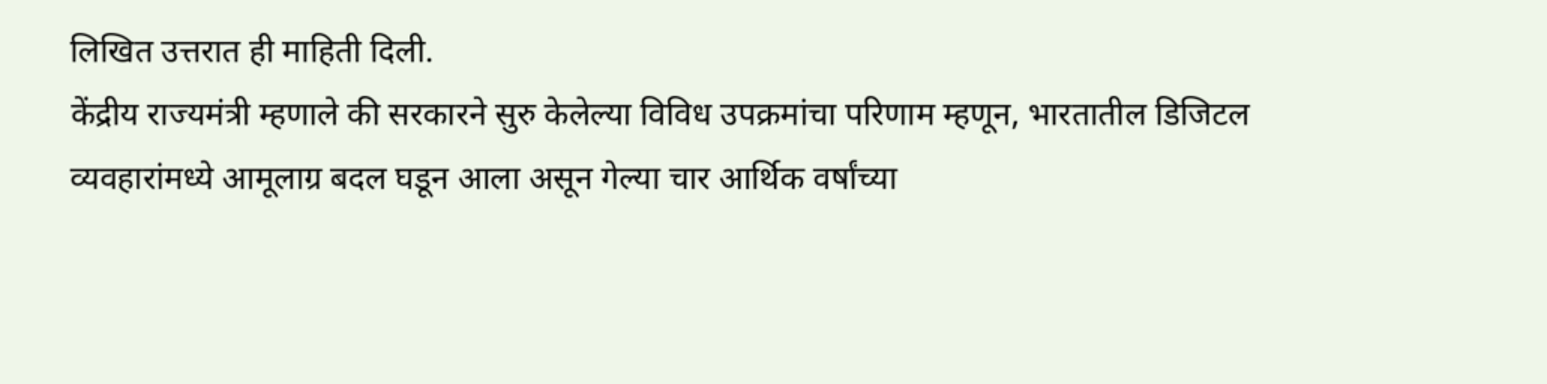लिखित उत्तरात ही माहिती दिली.
केंद्रीय राज्यमंत्री म्हणाले की सरकारने सुरु केलेल्या विविध उपक्रमांचा परिणाम म्हणून, भारतातील डिजिटल व्यवहारांमध्ये आमूलाग्र बदल घडून आला असून गेल्या चार आर्थिक वर्षांच्या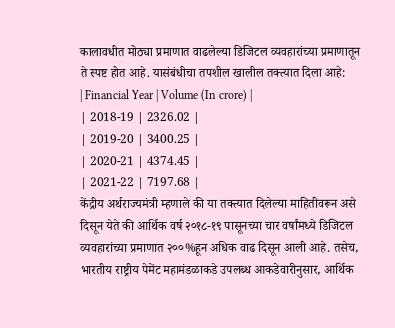कालावधीत मोठ्या प्रमाणात वाढलेल्या डिजिटल व्यवहारांच्या प्रमाणातून ते स्पष्ट होत आहे. यासंबंधीचा तपशील खालील तक्त्यात दिला आहे:
| Financial Year | Volume (In crore) |
| 2018-19 | 2326.02 |
| 2019-20 | 3400.25 |
| 2020-21 | 4374.45 |
| 2021-22 | 7197.68 |
केंद्रीय अर्थराज्यमंत्री म्हणाले की या तक्त्यात दिलेल्या माहितीवरून असे दिसून येते की आर्थिक वर्ष २०१८-१९ पासूनच्या चार वर्षांमध्ये डिजिटल व्यवहारांच्या प्रमाणात २००%हून अधिक वाढ दिसून आली आहे. तसेच, भारतीय राष्ट्रीय पेमेंट महामंडळाकडे उपलब्ध आकडेवारीनुसार, आर्थिक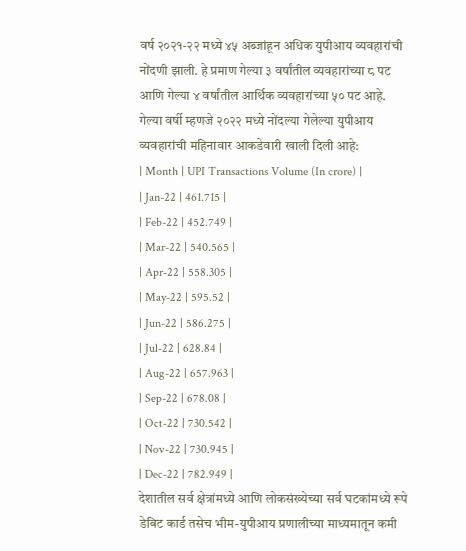वर्ष २०२१-२२ मध्ये ४५ अब्जांहून अधिक युपीआय व्यवहारांची नोंदणी झाली. हे प्रमाण गेल्या ३ वर्षांतील व्यवहारांच्या ८ पट आणि गेल्या ४ वर्षांतील आर्थिक व्यवहारांच्या ५० पट आहे. गेल्या वर्षी म्हणजे २०२२ मध्ये नोंदल्या गेलेल्या युपीआय व्यवहारांची महिनावार आकडेवारी खाली दिली आहे:
| Month | UPI Transactions Volume (In crore) |
| Jan-22 | 461.715 |
| Feb-22 | 452.749 |
| Mar-22 | 540.565 |
| Apr-22 | 558.305 |
| May-22 | 595.52 |
| Jun-22 | 586.275 |
| Jul-22 | 628.84 |
| Aug-22 | 657.963 |
| Sep-22 | 678.08 |
| Oct-22 | 730.542 |
| Nov-22 | 730.945 |
| Dec-22 | 782.949 |
देशातील सर्व क्षेत्रांमध्ये आणि लोकसंख्येच्या सर्व घटकांमध्ये रूपे डेबिट कार्ड तसेच भीम-युपीआय प्रणालीच्या माध्यमातून कमी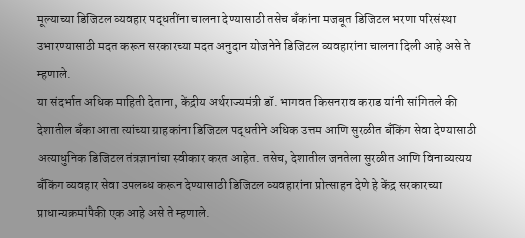मूल्याच्या डिजिटल व्यवहार पद्धतींना चालना देण्यासाठी तसेच बँकांना मजबूत डिजिटल भरणा परिसंस्था उभारण्यासाठी मदत करून सरकारच्या मदत अनुदान योजनेने डिजिटल व्यवहारांना चालना दिली आहे असे ते म्हणाले.
या संदर्भात अधिक माहिती देताना, केंद्रीय अर्थराज्यमंत्री डॉ. भागवत किसनराव कराड यांनी सांगितले की देशातील बँका आता त्यांच्या ग्राहकांना डिजिटल पद्धतीने अधिक उत्तम आणि सुरळीत बँकिंग सेवा देण्यासाठी अत्याधुनिक डिजिटल तंत्रज्ञानांचा स्वीकार करत आहेत. तसेच, देशातील जनतेला सुरळीत आणि विनाव्यत्यय बँकिंग व्यवहार सेवा उपलब्ध करून देण्यासाठी डिजिटल व्यवहारांना प्रोत्साहन देणे हे केंद्र सरकारच्या प्राधान्यक्रमांपैकी एक आहे असे ते म्हणाले.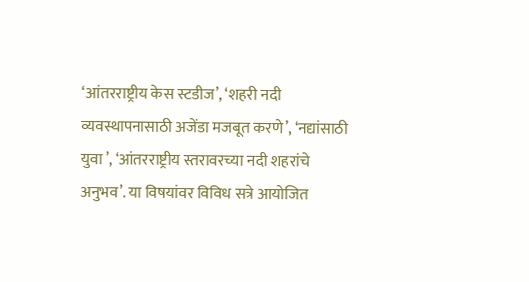‘आंतरराष्ट्रीय केस स्टडीज’, ‘शहरी नदी व्यवस्थापनासाठी अजेंडा मजबूत करणे’, ‘नद्यांसाठी युवा ’, ‘आंतरराष्ट्रीय स्तरावरच्या नदी शहरांचे अनुभव’. या विषयांवर विविध सत्रे आयोजित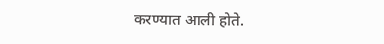करण्यात आली होते.